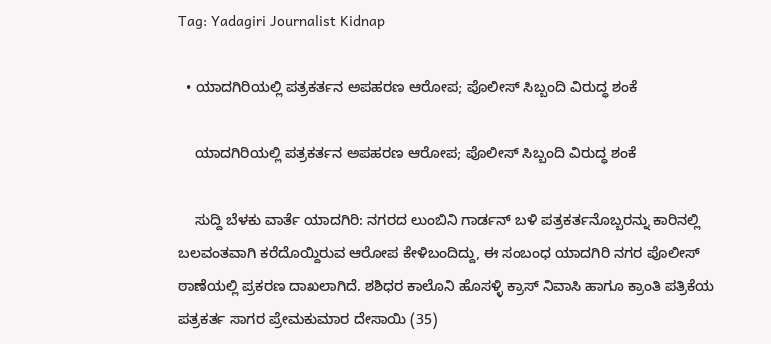Tag: Yadagiri Journalist Kidnap

  • ಯಾದಗಿರಿಯಲ್ಲಿ ಪತ್ರಕರ್ತನ ಅಪಹರಣ ಆರೋಪ; ಪೊಲೀಸ್ ಸಿಬ್ಬಂದಿ ವಿರುದ್ಧ ಶಂಕೆ

    ಯಾದಗಿರಿಯಲ್ಲಿ ಪತ್ರಕರ್ತನ ಅಪಹರಣ ಆರೋಪ; ಪೊಲೀಸ್ ಸಿಬ್ಬಂದಿ ವಿರುದ್ಧ ಶಂಕೆ

    ಸುದ್ದಿ ಬೆಳಕು ವಾರ್ತೆ ಯಾದಗಿರಿ: ನಗರದ ಲುಂಬಿನಿ ಗಾರ್ಡನ್‌ ಬಳಿ ಪತ್ರಕರ್ತನೊಬ್ಬರನ್ನು ಕಾರಿನಲ್ಲಿ ಬಲವಂತವಾಗಿ ಕರೆದೊಯ್ದಿರುವ ಆರೋಪ ಕೇಳಿಬಂದಿದ್ದು, ಈ ಸಂಬಂಧ ಯಾದಗಿರಿ ನಗರ ಪೊಲೀಸ್‌ ಠಾಣೆಯಲ್ಲಿ ಪ್ರಕರಣ ದಾಖಲಾಗಿದೆ. ಶಶಿಧರ ಕಾಲೊನಿ ಹೊಸಳ್ಳಿ ಕ್ರಾಸ್‌ ನಿವಾಸಿ ಹಾಗೂ ಕ್ರಾಂತಿ ಪತ್ರಿಕೆಯ ಪತ್ರಕರ್ತ ಸಾಗರ ಪ್ರೇಮಕುಮಾರ ದೇಸಾಯಿ (35)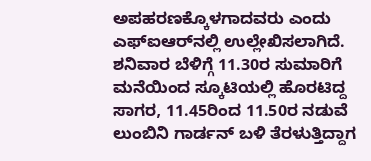ಅಪಹರಣಕ್ಕೊಳಗಾದವರು ಎಂದು ಎಫ್‌ಐಆರ್‌ನಲ್ಲಿ ಉಲ್ಲೇಖಿಸಲಾಗಿದೆ. ಶನಿವಾರ ಬೆಳಿಗ್ಗೆ 11.30ರ ಸುಮಾರಿಗೆ ಮನೆಯಿಂದ ಸ್ಕೂಟಿಯಲ್ಲಿ ಹೊರಟಿದ್ದ ಸಾಗರ, 11.45ರಿಂದ 11.50ರ ನಡುವೆ ಲುಂಬಿನಿ ಗಾರ್ಡನ್‌ ಬಳಿ ತೆರಳುತ್ತಿದ್ದಾಗ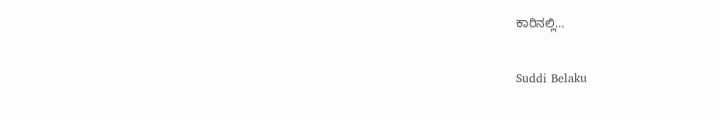ಕಾರಿನಲ್ಲಿ…

Suddi Belaku